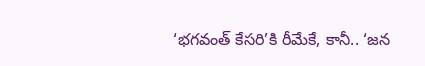‘భగవంత్ కేసరి’కి రీమేకే, కానీ.. ‘జన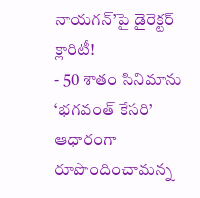నాయగన్’పై డైరెక్టర్ క్లారిటీ!
- 50 శాతం సినిమాను ‘భగవంత్ కేసరి’ ఆధారంగా రూపొందించామన్న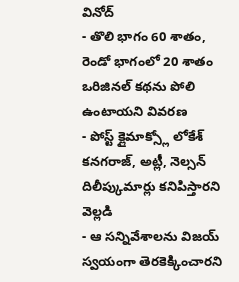వినోద్
- తొలి భాగం 60 శాతం, రెండో భాగంలో 20 శాతం ఒరిజినల్ కథను పోలి ఉంటాయని వివరణ
- పోస్ట్ క్లైమాక్స్లో లోకేశ్ కనగరాజ్, అట్లీ, నెల్సన్ దిలీప్కుమార్లు కనిపిస్తారని వెల్లడి
- ఆ సన్నివేశాలను విజయ్ స్వయంగా తెరకెక్కించారని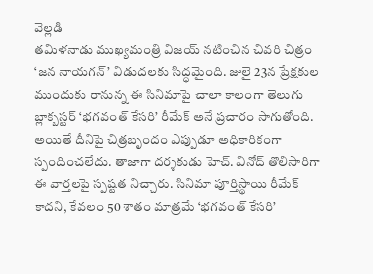వెల్లడి
తమిళనాడు ముఖ్యమంత్రి విజయ్ నటించిన చివరి చిత్రం ‘జన నాయగన్’ విడుదలకు సిద్ధమైంది. జులై 23న ప్రేక్షకుల ముందుకు రానున్న ఈ సినిమాపై చాలా కాలంగా తెలుగు బ్లాక్బస్టర్ ‘భగవంత్ కేసరి’ రీమేక్ అనే ప్రచారం సాగుతోంది. అయితే దీనిపై చిత్రబృందం ఎప్పుడూ అధికారికంగా స్పందించలేదు. తాజాగా దర్శకుడు హెచ్. వినోద్ తొలిసారిగా ఈ వార్తలపై స్పష్టత నిచ్చారు. సినిమా పూర్తిస్థాయి రీమేక్ కాదని, కేవలం 50 శాతం మాత్రమే ‘భగవంత్ కేసరి’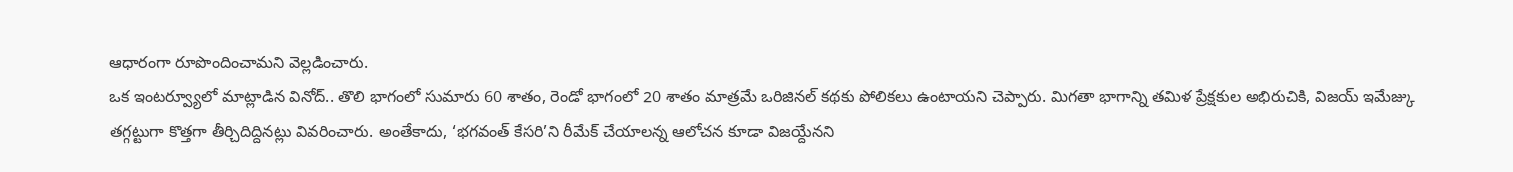ఆధారంగా రూపొందించామని వెల్లడించారు.
ఒక ఇంటర్వ్యూలో మాట్లాడిన వినోద్.. తొలి భాగంలో సుమారు 60 శాతం, రెండో భాగంలో 20 శాతం మాత్రమే ఒరిజినల్ కథకు పోలికలు ఉంటాయని చెప్పారు. మిగతా భాగాన్ని తమిళ ప్రేక్షకుల అభిరుచికి, విజయ్ ఇమేజ్కు తగ్గట్టుగా కొత్తగా తీర్చిదిద్దినట్లు వివరించారు. అంతేకాదు, ‘భగవంత్ కేసరి’ని రీమేక్ చేయాలన్న ఆలోచన కూడా విజయ్దేనని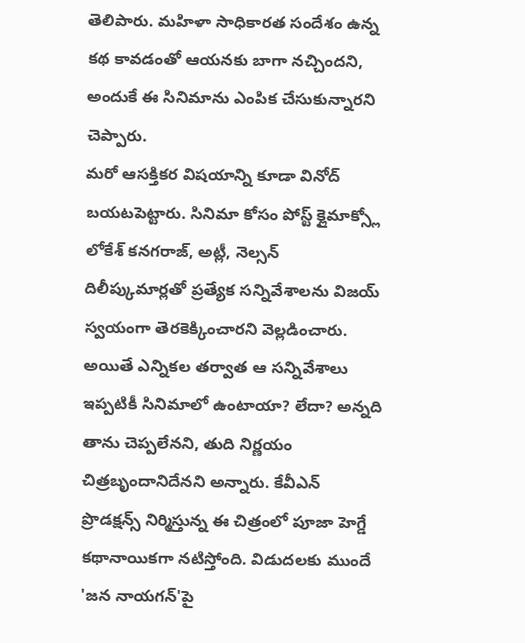తెలిపారు. మహిళా సాధికారత సందేశం ఉన్న కథ కావడంతో ఆయనకు బాగా నచ్చిందని, అందుకే ఈ సినిమాను ఎంపిక చేసుకున్నారని చెప్పారు.
మరో ఆసక్తికర విషయాన్ని కూడా వినోద్ బయటపెట్టారు. సినిమా కోసం పోస్ట్ క్లైమాక్స్లో లోకేశ్ కనగరాజ్, అట్లీ, నెల్సన్ దిలీప్కుమార్లతో ప్రత్యేక సన్నివేశాలను విజయ్ స్వయంగా తెరకెక్కించారని వెల్లడించారు. అయితే ఎన్నికల తర్వాత ఆ సన్నివేశాలు ఇప్పటికీ సినిమాలో ఉంటాయా? లేదా? అన్నది తాను చెప్పలేనని, తుది నిర్ణయం చిత్రబృందానిదేనని అన్నారు. కేవీఎన్ ప్రొడక్షన్స్ నిర్మిస్తున్న ఈ చిత్రంలో పూజా హెగ్డే కథానాయికగా నటిస్తోంది. విడుదలకు ముందే 'జన నాయగన్'పై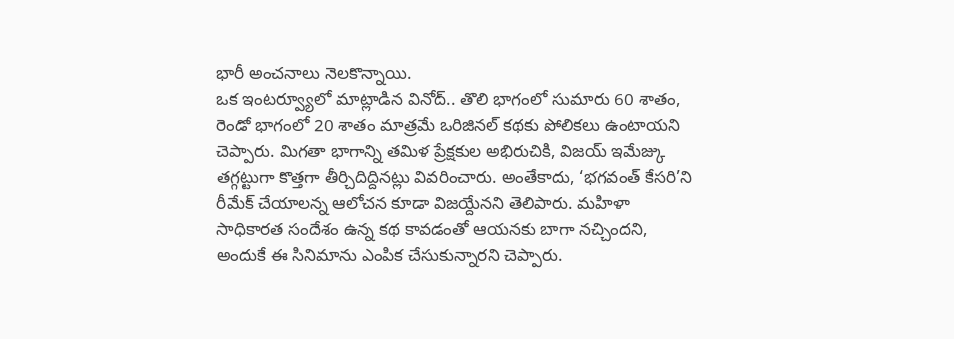భారీ అంచనాలు నెలకొన్నాయి.
ఒక ఇంటర్వ్యూలో మాట్లాడిన వినోద్.. తొలి భాగంలో సుమారు 60 శాతం, రెండో భాగంలో 20 శాతం మాత్రమే ఒరిజినల్ కథకు పోలికలు ఉంటాయని చెప్పారు. మిగతా భాగాన్ని తమిళ ప్రేక్షకుల అభిరుచికి, విజయ్ ఇమేజ్కు తగ్గట్టుగా కొత్తగా తీర్చిదిద్దినట్లు వివరించారు. అంతేకాదు, ‘భగవంత్ కేసరి’ని రీమేక్ చేయాలన్న ఆలోచన కూడా విజయ్దేనని తెలిపారు. మహిళా సాధికారత సందేశం ఉన్న కథ కావడంతో ఆయనకు బాగా నచ్చిందని, అందుకే ఈ సినిమాను ఎంపిక చేసుకున్నారని చెప్పారు.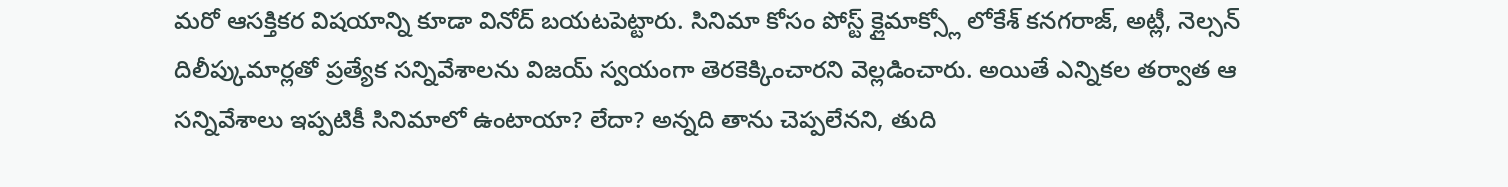మరో ఆసక్తికర విషయాన్ని కూడా వినోద్ బయటపెట్టారు. సినిమా కోసం పోస్ట్ క్లైమాక్స్లో లోకేశ్ కనగరాజ్, అట్లీ, నెల్సన్ దిలీప్కుమార్లతో ప్రత్యేక సన్నివేశాలను విజయ్ స్వయంగా తెరకెక్కించారని వెల్లడించారు. అయితే ఎన్నికల తర్వాత ఆ సన్నివేశాలు ఇప్పటికీ సినిమాలో ఉంటాయా? లేదా? అన్నది తాను చెప్పలేనని, తుది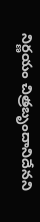నిర్ణయం చిత్రబృందానిదేనని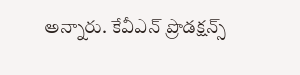అన్నారు. కేవీఎన్ ప్రొడక్షన్స్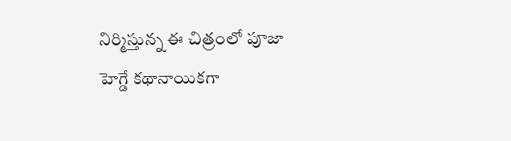నిర్మిస్తున్న ఈ చిత్రంలో పూజా హెగ్డే కథానాయికగా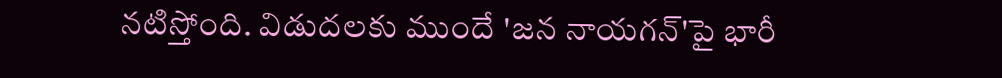నటిస్తోంది. విడుదలకు ముందే 'జన నాయగన్'పై భారీ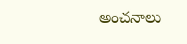అంచనాలు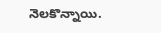నెలకొన్నాయి.